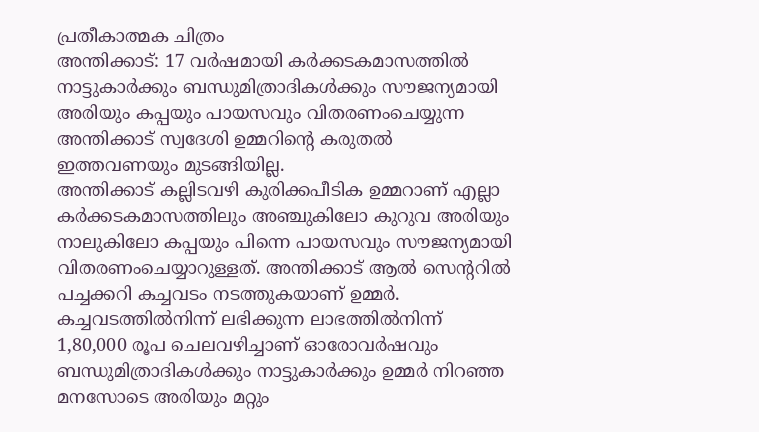പ്രതീകാത്മക ചിത്രം
അന്തിക്കാട്: 17 വർഷമായി കർക്കടകമാസത്തിൽ നാട്ടുകാർക്കും ബന്ധുമിത്രാദികൾക്കും സൗജന്യമായി അരിയും കപ്പയും പായസവും വിതരണംചെയ്യുന്ന അന്തിക്കാട് സ്വദേശി ഉമ്മറിന്റെ കരുതൽ ഇത്തവണയും മുടങ്ങിയില്ല.
അന്തിക്കാട് കല്ലിടവഴി കുരിക്കപീടിക ഉമ്മറാണ് എല്ലാ കർക്കടകമാസത്തിലും അഞ്ചുകിലോ കുറുവ അരിയും നാലുകിലോ കപ്പയും പിന്നെ പായസവും സൗജന്യമായി വിതരണംചെയ്യാറുള്ളത്. അന്തിക്കാട് ആൽ സെന്ററിൽ പച്ചക്കറി കച്ചവടം നടത്തുകയാണ് ഉമ്മർ. കച്ചവടത്തിൽനിന്ന് ലഭിക്കുന്ന ലാഭത്തിൽനിന്ന് 1,80,000 രൂപ ചെലവഴിച്ചാണ് ഓരോവർഷവും ബന്ധുമിത്രാദികൾക്കും നാട്ടുകാർക്കും ഉമ്മർ നിറഞ്ഞ മനസോടെ അരിയും മറ്റും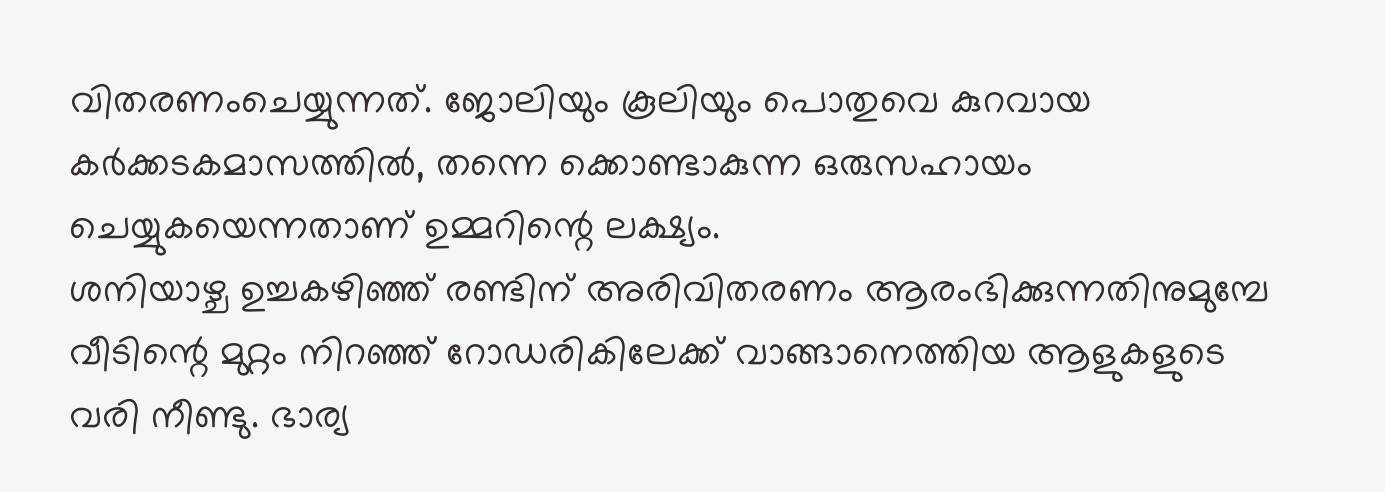വിതരണംചെയ്യുന്നത്. ജോലിയും കൂലിയും പൊതുവെ കുറവായ കർക്കടകമാസത്തിൽ, തന്നെ ക്കൊണ്ടാകുന്ന ഒരുസഹായം ചെയ്യുകയെന്നതാണ് ഉമ്മറിന്റെ ലക്ഷ്യം.
ശനിയാഴ്ച ഉച്ചകഴിഞ്ഞ് രണ്ടിന് അരിവിതരണം ആരംഭിക്കുന്നതിനുമുമ്പേ വീടിന്റെ മുറ്റം നിറഞ്ഞ് റോഡരികിലേക്ക് വാങ്ങാനെത്തിയ ആളുകളുടെ വരി നീണ്ടു. ഭാര്യ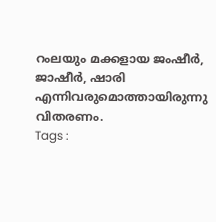റംലയും മക്കളായ ജംഷീർ, ജാഷീർ, ഷാരി എന്നിവരുമൊത്തായിരുന്നു വിതരണം.
Tags :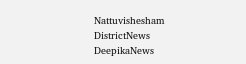Nattuvishesham DistrictNews DeepikaNews